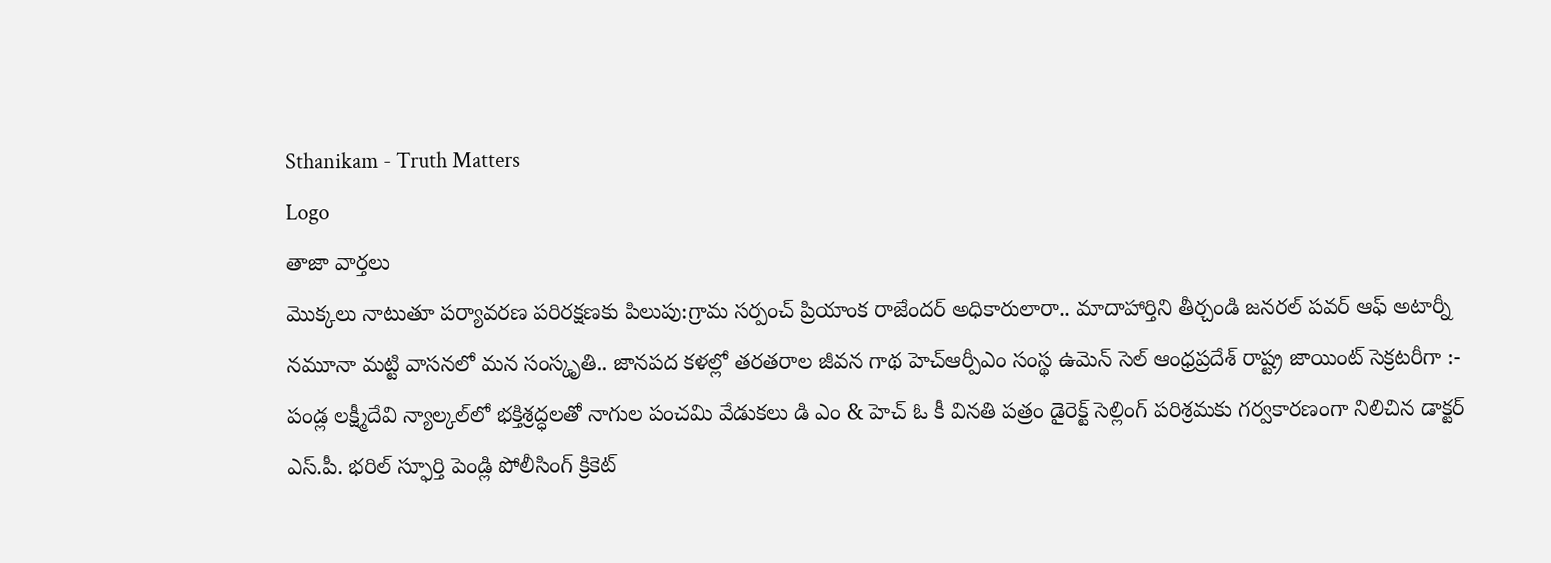Sthanikam - Truth Matters
Logo
తాజా వార్తలు
మొక్కలు నాటుతూ పర్యావరణ పరిరక్షణకు పిలుపు:గ్రామ సర్పంచ్ ప్రియాంక రాజేందర్ అధికారులారా.. మాదాహార్తిని తీర్చండి జనరల్ పవర్ ఆఫ్ అటార్నీ నమూనా మట్టి వాసనలో మన సంస్కృతి.. జానపద కళల్లో తరతరాల జీవన గాథ హెచ్ఆర్పీఎం సంస్థ ఉమెన్ సెల్ ఆంధ్రప్రదేశ్ రాష్ట్ర జాయింట్ సెక్రటరీగా :- పండ్ల లక్ష్మీదేవి న్యాల్కల్‌లో భక్తిశ్రద్ధలతో నాగుల పంచమి వేడుకలు డి ఎం & హెచ్ ఓ కీ వినతి పత్రం డైరెక్ట్ సెల్లింగ్ పరిశ్రమకు గర్వకారణంగా నిలిచిన డాక్టర్ ఎస్.పీ. భరిల్ స్ఫూర్తి పెండ్లి పోలీసింగ్ క్రికెట్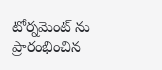టోర్నమెంట్ ను ప్రారంభించిన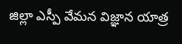జిల్లా ఎస్పీ వేమన విజ్ఞాన యాత్ర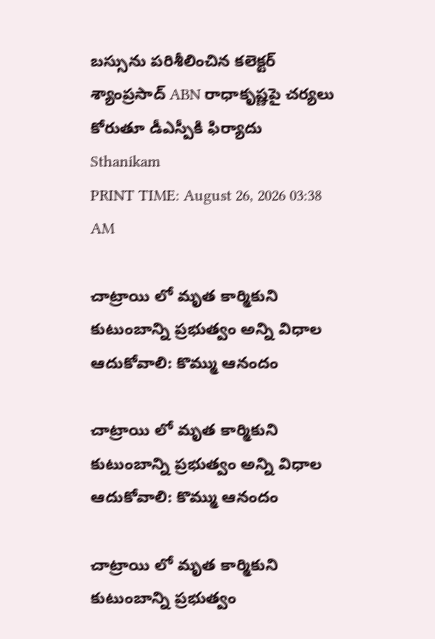బస్సును పరిశీలించిన కలెక్టర్ శ్యాంప్రసాద్ ABN రాధాకృష్ణపై చర్యలు కోరుతూ డీఎస్పీకి ఫిర్యాదు
Sthanikam
PRINT TIME: August 26, 2026 03:38 AM

చాట్రాయి లో మృత కార్మికుని కుటుంబాన్ని ప్రభుత్వం అన్ని విధాల ఆదుకోవాలి: కొమ్ము ఆనందం

చాట్రాయి లో మృత కార్మికుని కుటుంబాన్ని ప్రభుత్వం అన్ని విధాల ఆదుకోవాలి: కొమ్ము ఆనందం

చాట్రాయి లో మృత కార్మికుని కుటుంబాన్ని ప్రభుత్వం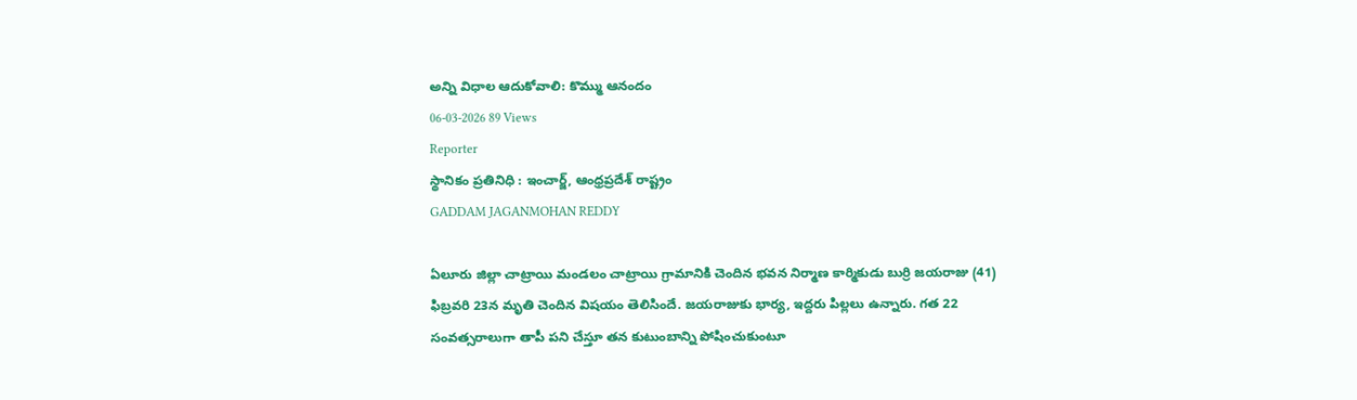అన్ని విధాల ఆదుకోవాలి: కొమ్ము ఆనందం
06-03-2026 89 Views
Reporter
స్థానికం ప్రతినిధి : ఇంచార్జ్, ఆంధ్రప్రదేశ్ రాష్ట్రం
GADDAM JAGANMOHAN REDDY

ఏలూరు జిల్లా చాట్రాయి మండలం చాట్రాయి గ్రామానికి చెందిన భవన నిర్మాణ కార్మికుడు బుర్రి జయరాజు (41) ఫిబ్రవరి 23న మృతి చెందిన విషయం తెలిసిందే. జయరాజుకు భార్య, ఇద్దరు పిల్లలు ఉన్నారు. గత 22 సంవత్సరాలుగా తాపీ పని చేస్తూ తన కుటుంబాన్ని పోషించుకుంటూ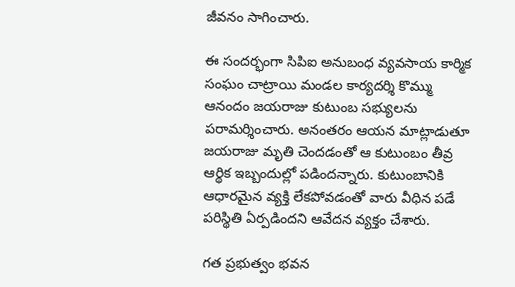జీవనం సాగించారు.

ఈ సందర్భంగా సిపిఐ అనుబంధ వ్యవసాయ కార్మిక సంఘం చాట్రాయి మండల కార్యదర్శి కొమ్ము ఆనందం జయరాజు కుటుంబ సభ్యులను పరామర్శించారు. అనంతరం ఆయన మాట్లాడుతూ జయరాజు మృతి చెందడంతో ఆ కుటుంబం తీవ్ర ఆర్థిక ఇబ్బందుల్లో పడిందన్నారు. కుటుంబానికి ఆధారమైన వ్యక్తి లేకపోవడంతో వారు వీధిన పడే పరిస్థితి ఏర్పడిందని ఆవేదన వ్యక్తం చేశారు.

గత ప్రభుత్వం భవన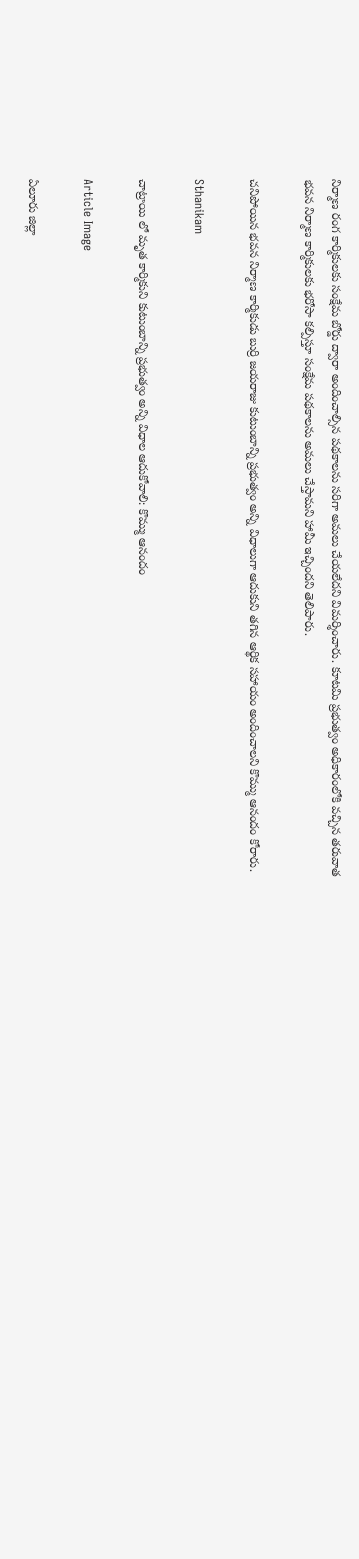నిర్మాణ రంగ కార్మికులకు సంక్షేమ బోర్డు ద్వారా అందించాల్సిన పథకాలను సరిగా అమలు చేయలేదని విమర్శించారు. కూటమి ప్రభుత్వం అధికారంలోకి వచ్చిన తరువాత భవన నిర్మాణ కార్మికులకు భరోసా కల్పిస్తూ సంక్షేమ పథకాలను అమలు చేస్తామని హామీ ఇచ్చిందని తెలిపారు.

చనిపోయిన భవన నిర్మాణ కార్మికుడు బుర్రి జయరాజు కుటుంబాన్ని ప్రభుత్వం అన్ని విధాలుగా ఆదుకుని తగిన ఆర్థిక సహాయం అందించాలని కొమ్ము ఆనందం కోరారు.

Sthanikam

చాట్రాయి లో మృత కార్మికుని కుటుంబాన్ని ప్రభుత్వం అన్ని విధాల ఆదుకోవాలి: కొమ్ము ఆనందం

Article Image

ఏలూరు జిల్లా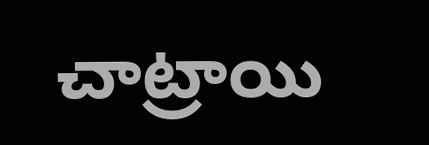చాట్రాయి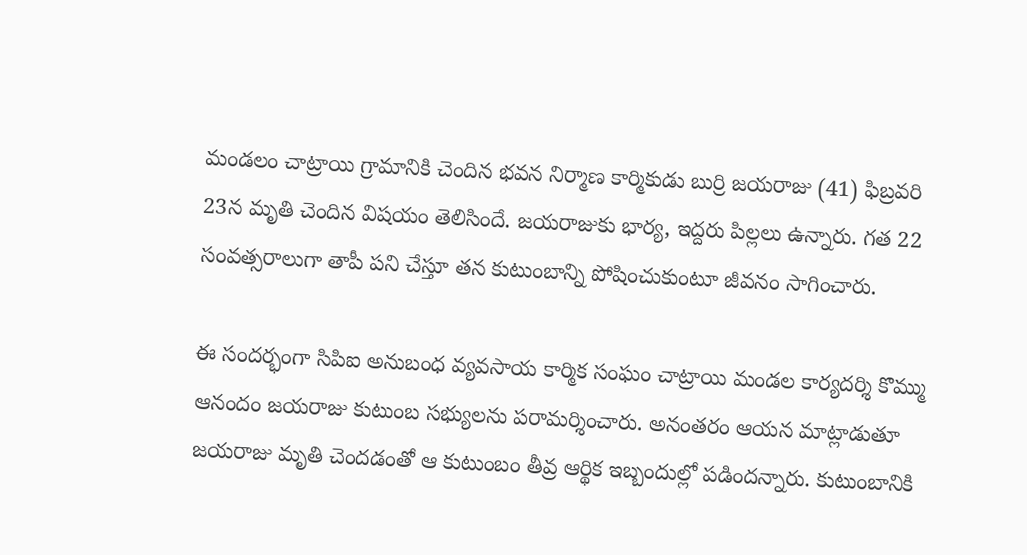మండలం చాట్రాయి గ్రామానికి చెందిన భవన నిర్మాణ కార్మికుడు బుర్రి జయరాజు (41) ఫిబ్రవరి 23న మృతి చెందిన విషయం తెలిసిందే. జయరాజుకు భార్య, ఇద్దరు పిల్లలు ఉన్నారు. గత 22 సంవత్సరాలుగా తాపీ పని చేస్తూ తన కుటుంబాన్ని పోషించుకుంటూ జీవనం సాగించారు.

ఈ సందర్భంగా సిపిఐ అనుబంధ వ్యవసాయ కార్మిక సంఘం చాట్రాయి మండల కార్యదర్శి కొమ్ము ఆనందం జయరాజు కుటుంబ సభ్యులను పరామర్శించారు. అనంతరం ఆయన మాట్లాడుతూ జయరాజు మృతి చెందడంతో ఆ కుటుంబం తీవ్ర ఆర్థిక ఇబ్బందుల్లో పడిందన్నారు. కుటుంబానికి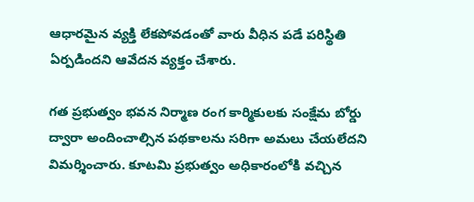ఆధారమైన వ్యక్తి లేకపోవడంతో వారు వీధిన పడే పరిస్థితి ఏర్పడిందని ఆవేదన వ్యక్తం చేశారు.

గత ప్రభుత్వం భవన నిర్మాణ రంగ కార్మికులకు సంక్షేమ బోర్డు ద్వారా అందించాల్సిన పథకాలను సరిగా అమలు చేయలేదని విమర్శించారు. కూటమి ప్రభుత్వం అధికారంలోకి వచ్చిన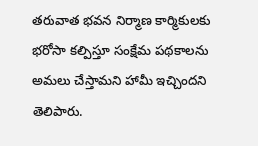తరువాత భవన నిర్మాణ కార్మికులకు భరోసా కల్పిస్తూ సంక్షేమ పథకాలను అమలు చేస్తామని హామీ ఇచ్చిందని తెలిపారు.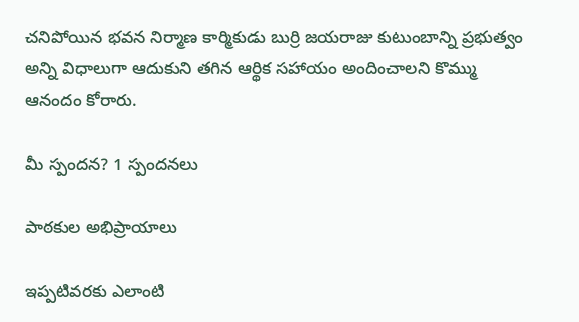చనిపోయిన భవన నిర్మాణ కార్మికుడు బుర్రి జయరాజు కుటుంబాన్ని ప్రభుత్వం అన్ని విధాలుగా ఆదుకుని తగిన ఆర్థిక సహాయం అందించాలని కొమ్ము ఆనందం కోరారు.

మీ స్పందన? 1 స్పందనలు

పాఠకుల అభిప్రాయాలు

ఇప్పటివరకు ఎలాంటి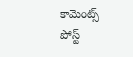కామెంట్స్ పోస్ట్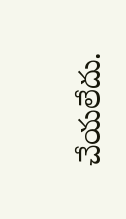చేయలేదు.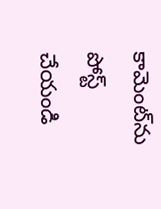కామెంట్‌ను పోస్ట్ చేయండి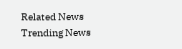Related News
Trending News